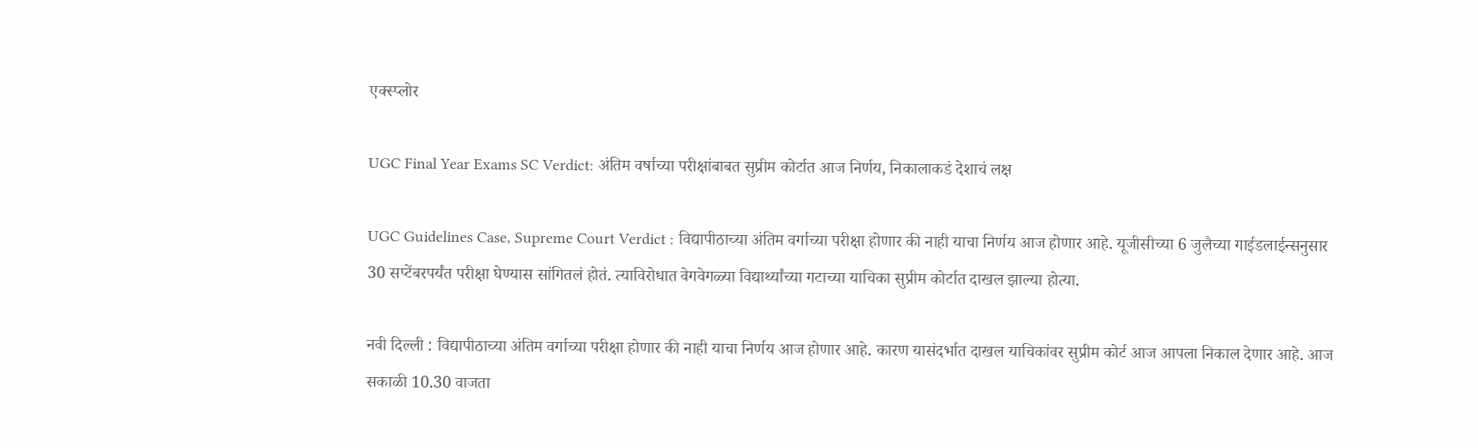एक्स्प्लोर

UGC Final Year Exams SC Verdict: अंतिम वर्षाच्या परीक्षांबाबत सुप्रीम कोर्टात आज निर्णय, निकालाकडं देशाचं लक्ष

UGC Guidelines Case, Supreme Court Verdict : विद्यापीठाच्या अंतिम वर्गाच्या परीक्षा होणार की नाही याचा निर्णय आज होणार आहे. यूजीसीच्या 6 जुलैच्या गाईडलाईन्सनुसार 30 सप्टेंबरपर्यंत परीक्षा घेण्यास सांगितलं होतं. त्याविरोधात वेगवेगळ्या विद्यार्थ्यांच्या गटाच्या याचिका सुप्रीम कोर्टात दाखल झाल्या होत्या.

नवी दिल्ली : विद्यापीठाच्या अंतिम वर्गाच्या परीक्षा होणार की नाही याचा निर्णय आज होणार आहे. कारण यासंदर्भात दाखल याचिकांवर सुप्रीम कोर्ट आज आपला निकाल देणार आहे. आज सकाळी 10.30 वाजता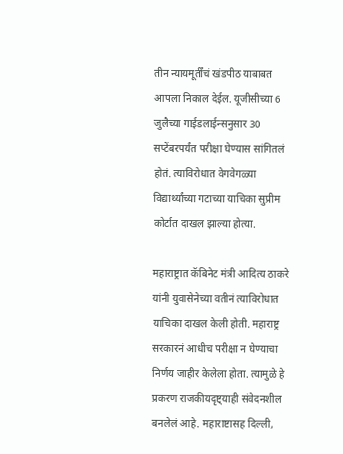तीन न्यायमूर्तींचं खंडपीठ याबाबत आपला निकाल देईल. यूजीसीच्या 6 जुलैच्या गाईडलाईन्सनुसार 30 सप्टेंबरपर्यंत परीक्षा घेण्यास सांगितलं होतं. त्याविरोधात वेगवेगळ्या विद्यार्थ्यांच्या गटाच्या याचिका सुप्रीम कोर्टात दाखल झाल्या होत्या.

महाराष्ट्रात कॅबिनेट मंत्री आदित्य ठाकरे यांनी युवासेनेच्या वतीनं त्याविरोधात याचिका दाखल केली होती. महाराष्ट्र सरकारनं आधीच परीक्षा न घेण्याचा निर्णय जाहीर केलेला होता. त्यामुळे हे प्रकरण राजकीयदृष्ट्याही संवेदनशील बनलेलं आहे. महाराष्टासह दिल्ली,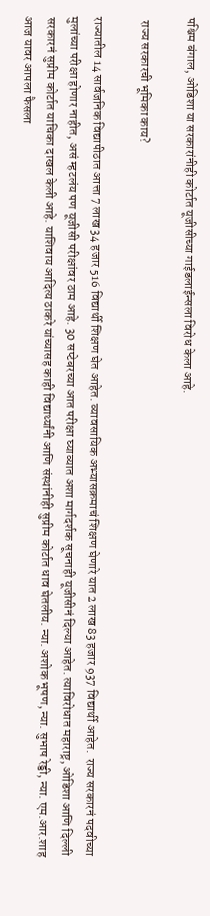पश्चिम बंगाल, ओडिशा या सरकारांनीही कोर्टात यूजीसीच्या गाईडलाईन्सला विरोध केला आहे.

 राज्य सरकारची भूमिका काय?

राज्यातील 14 सार्वजनिक विद्यापीठात आत्ता 7 लाख 34 हजार 516 विद्यार्थी शिक्षण घेत आहेत. व्यावसायिक अभ्यासक्रमाचं शिक्षण घेणारे यात 2 लाख 83 हजार 937 विद्यार्थी आहेत.  राज्य सरकारनं पदवीच्या मुलांच्या परीक्षा होणार नाहीत, असं म्हटलंय पण यूजीसी परीक्षांवर ठाम आहे. 30 सप्टेबरच्या आत परीक्षा घ्याव्यात अशा मार्गदर्शक सूचनाही यूजीसीनं दिल्या आहेत. त्याविरोधात महाराष्ट्र, ओडिशा आणि दिल्ली सरकारनं सुप्रीम कोर्टात याचिका दाखल केली आहे. याशिवाय आदित्य ठाकरे यांच्यासह काही विद्यार्थ्यांनी आणि संस्थांनीही सुप्रीम कोर्टात धाव घेतलीय. न्या. अशोक भूषण, न्या. सुभाष रेड्डी, न्या. एम.आर.शाह आज यावर आपला फैसला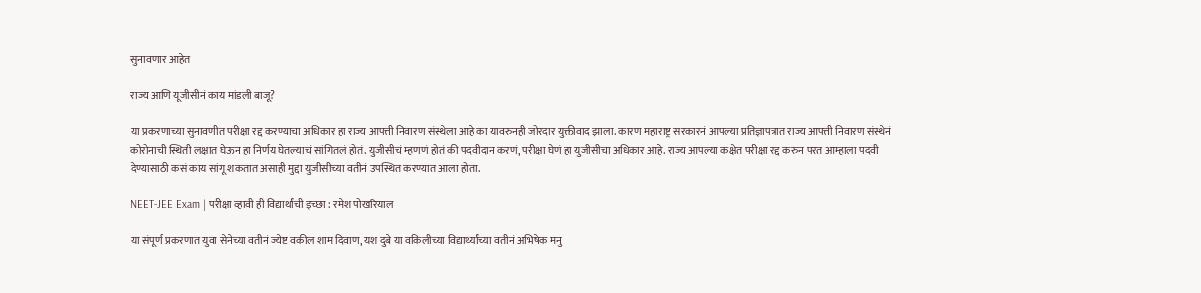सुनावणार आहेत

राज्य आणि यूजीसीनं काय मांडली बाजू?

या प्रकरणाच्या सुनावणीत परीक्षा रद्द करण्याचा अधिकार हा राज्य आपत्ती निवारण संस्थेला आहे का यावरुनही जोरदार युक्तीवाद झाला. कारण महाराष्ट्र सरकारनं आपल्या प्रतिज्ञापत्रात राज्य आपत्ती निवारण संस्थेनं कोरोनाची स्थिती लक्षात घेऊन हा निर्णय घेतल्याचं सांगितलं होतं. युजीसीचं म्हणणं होतं की पदवीदान करणं, परीक्षा घेणं हा युजीसीचा अधिकार आहे. राज्य आपल्या कक्षेत परीक्षा रद्द करुन परत आम्हाला पदवी देण्यासाठी कसं काय सांगू शकतात असाही मुद्दा युजीसीच्या वतीनं उपस्थित करण्यात आला होता.

NEET-JEE Exam | परीक्षा व्हावी ही विद्यार्थांची इच्छा : रमेश पोखरियाल

या संपूर्ण प्रकरणात युवा सेनेच्या वतीनं ज्येष्ट वकील शाम दिवाण, यश दुबे या वकिलीच्या विद्यार्थ्यांच्या वतीनं अभिषेक मनु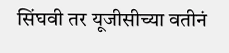सिंघवी तर यूजीसीच्या वतीनं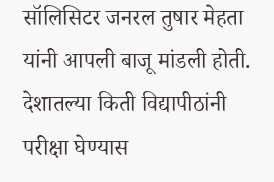सॉलिसिटर जनरल तुषार मेहता यांनी आपली बाजू मांडली होती. देशातल्या किती विद्यापीठांनी परीक्षा घेण्यास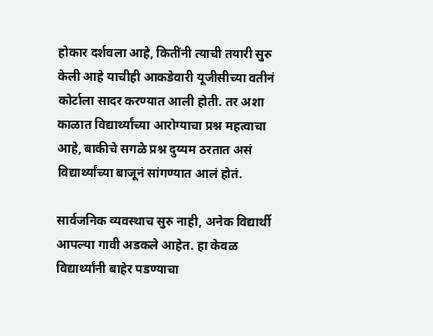होकार दर्शवला आहे, कितींनी त्याची तयारी सुरु केली आहे याचीही आकडेवारी यूजीसीच्या वतीनं कोर्टाला सादर करण्यात आली होती. तर अशा काळात विद्यार्थ्यांच्या आरोग्याचा प्रश्न महत्वाचा आहे, बाकीचे सगळे प्रश्न दुय्यम ठरतात असं विद्यार्थ्यांच्या बाजूनं सांगण्यात आलं होतं.

सार्वजनिक व्यवस्थाच सुरु नाही, अनेक विद्यार्थी आपल्या गावी अडकले आहेत. हा केवळ विद्यार्थ्यांनी बाहेर पडण्याचा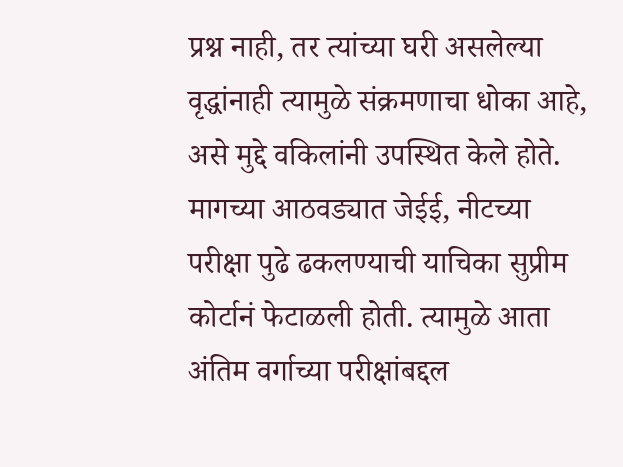प्रश्न नाही, तर त्यांच्या घरी असलेल्या वृद्धांनाही त्यामुळे संक्रमणाचा धोका आहे, असे मुद्दे वकिलांनी उपस्थित केले होते. मागच्या आठवड्यात जेईई, नीटच्या परीक्षा पुढे ढकलण्याची याचिका सुप्रीम कोर्टानं फेटाळली होती. त्यामुळे आता अंतिम वर्गाच्या परीक्षांबद्दल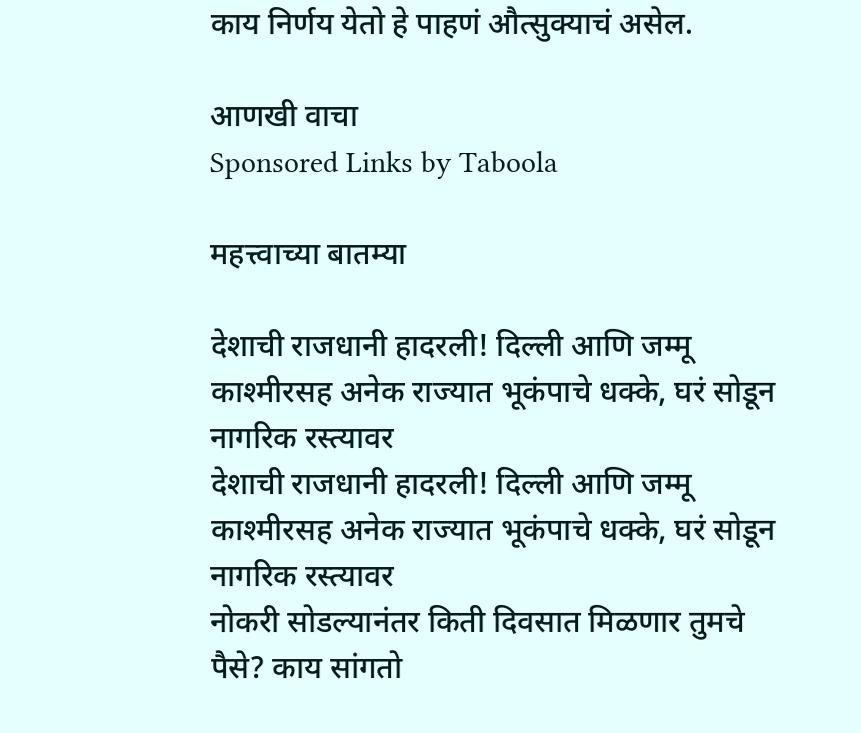काय निर्णय येतो हे पाहणं औत्सुक्याचं असेल.

आणखी वाचा
Sponsored Links by Taboola

महत्त्वाच्या बातम्या

देशाची राजधानी हादरली! दिल्ली आणि जम्मू काश्मीरसह अनेक राज्यात भूकंपाचे धक्के, घरं सोडून नागरिक रस्त्यावर
देशाची राजधानी हादरली! दिल्ली आणि जम्मू काश्मीरसह अनेक राज्यात भूकंपाचे धक्के, घरं सोडून नागरिक रस्त्यावर
नोकरी सोडल्यानंतर किती दिवसात मिळणार तुमचे पैसे? काय सांगतो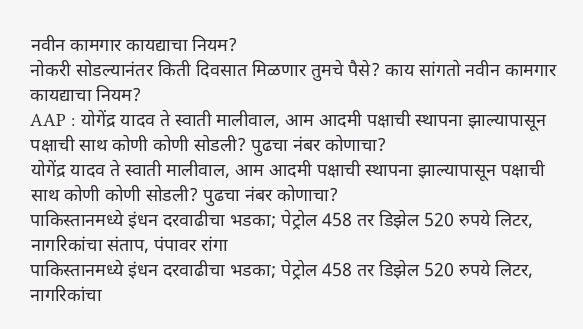नवीन कामगार कायद्याचा नियम?
नोकरी सोडल्यानंतर किती दिवसात मिळणार तुमचे पैसे? काय सांगतो नवीन कामगार कायद्याचा नियम?
AAP : योगेंद्र यादव ते स्वाती मालीवाल, आम आदमी पक्षाची स्थापना झाल्यापासून पक्षाची साथ कोणी कोणी सोडली? पुढचा नंबर कोणाचा?
योगेंद्र यादव ते स्वाती मालीवाल, आम आदमी पक्षाची स्थापना झाल्यापासून पक्षाची साथ कोणी कोणी सोडली? पुढचा नंबर कोणाचा?
पाकिस्तानमध्ये इंधन दरवाढीचा भडका; पेट्रोल 458 तर डिझेल 520 रुपये लिटर, नागरिकांचा संताप, पंपावर रांगा
पाकिस्तानमध्ये इंधन दरवाढीचा भडका; पेट्रोल 458 तर डिझेल 520 रुपये लिटर, नागरिकांचा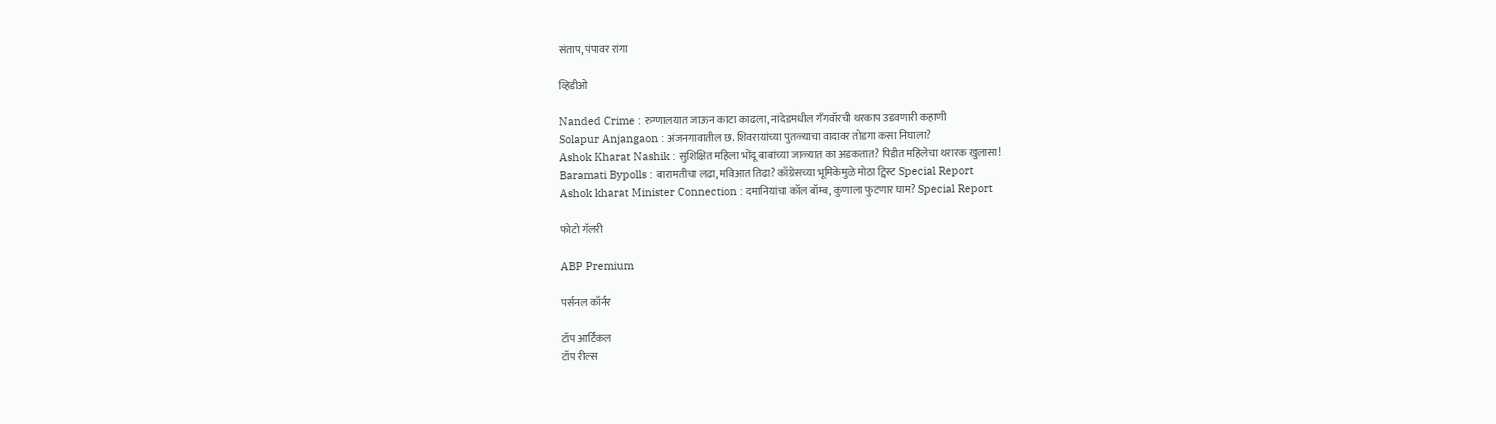संताप, पंपावर रांगा

व्हिडीओ

Nanded Crime : रुग्णालयात जाऊन काटा काढला, नांदेडमधील गँगवॉरची थरकाप उडवणारी कहाणी
Solapur Anjangaon : अंजनगावातील छ. शिवरायांच्या पुतळ्याचा वादावर तोडगा कसा निघाला?
Ashok Kharat Nashik : सुशिक्षित महिला भोंदू बाबांच्या जाळ्यात का अडकतात? पिडीत महिलेचा थरारक खुलासा!
Baramati Bypolls : बारामतीचा लढा, मविआत तिढा? काँग्रेसच्या भूमिकेमुळे मोठा ट्विस्ट Special Report
Ashok kharat Minister Connection : दमानियांचा कॉल बॉम्ब, कुणाला फुटणार घाम? Special Report

फोटो गॅलरी

ABP Premium

पर्सनल कॉर्नर

टॉप आर्टिकल
टॉप रील्स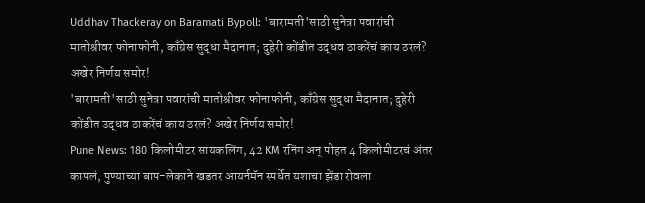Uddhav Thackeray on Baramati Bypoll: 'बारामती'साठी सुनेत्रा पवारांची मातोश्रीवर फोनाफोनी, काँग्रेस सुद्धा मैदानात; दुहेरी कोंडीत उद्धव ठाकरेंचं काय ठरलं? अखेर निर्णय समोर!
'बारामती'साठी सुनेत्रा पवारांची मातोश्रीवर फोनाफोनी, काँग्रेस सुद्धा मैदानात; दुहेरी कोंडीत उद्धव ठाकरेंचं काय ठरलं? अखेर निर्णय समोर!
Pune News: 180 किलोमीटर सायकलिंग, 42 KM रनिंग अन् पोहत 4 किलोमीटरचं अंतर कापलं, पुण्याच्या बाप-लेकाने खडतर आयर्नमॅन स्पर्धेत यशाचा झेंडा रोवला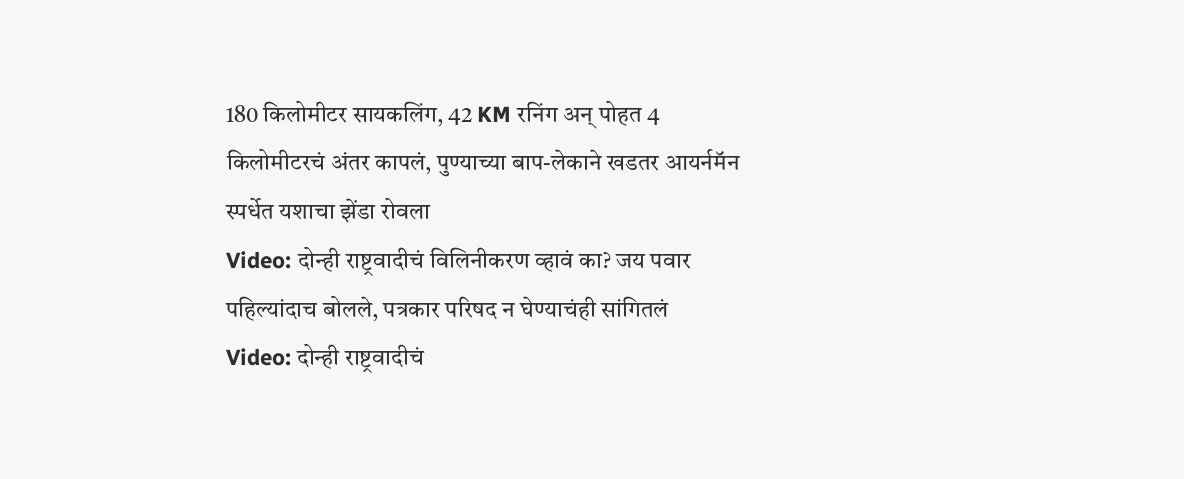180 किलोमीटर सायकलिंग, 42 KM रनिंग अन् पोहत 4 किलोमीटरचं अंतर कापलं, पुण्याच्या बाप-लेकाने खडतर आयर्नमॅन स्पर्धेत यशाचा झेंडा रोवला
Video: दोन्ही राष्ट्रवादीचं विलिनीकरण व्हावं का? जय पवार पहिल्यांदाच बोलले, पत्रकार परिषद न घेण्याचंही सांगितलं
Video: दोन्ही राष्ट्रवादीचं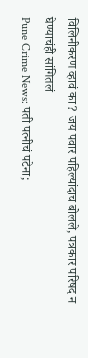विलिनीकरण व्हावं का? जय पवार पहिल्यांदाच बोलले, पत्रकार परिषद न घेण्याचंही सांगितलं
Pune Crime News: पती पत्नीचं पटेना;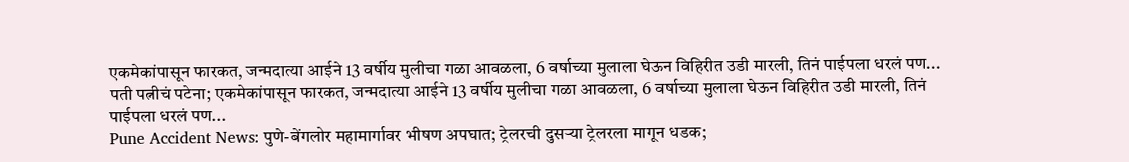एकमेकांपासून फारकत, जन्मदात्या आईने 13 वर्षीय मुलीचा गळा आवळला, 6 वर्षाच्या मुलाला घेऊन विहिरीत उडी मारली, तिनं पाईपला धरलं पण...
पती पत्नीचं पटेना; एकमेकांपासून फारकत, जन्मदात्या आईने 13 वर्षीय मुलीचा गळा आवळला, 6 वर्षाच्या मुलाला घेऊन विहिरीत उडी मारली, तिनं पाईपला धरलं पण...
Pune Accident News: पुणे-बेंगलोर महामार्गावर भीषण अपघात; ट्रेलरची दुसऱ्या ट्रेलरला मागून धडक;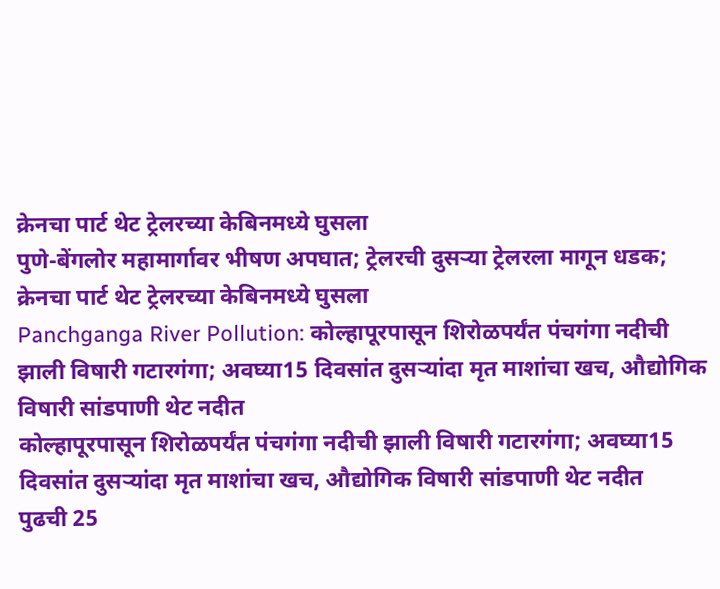क्रेनचा पार्ट थेट ट्रेलरच्या केबिनमध्ये घुसला
पुणे-बेंगलोर महामार्गावर भीषण अपघात; ट्रेलरची दुसऱ्या ट्रेलरला मागून धडक; क्रेनचा पार्ट थेट ट्रेलरच्या केबिनमध्ये घुसला
Panchganga River Pollution: कोल्हापूरपासून शिरोळपर्यंत पंचगंगा नदीची झाली विषारी गटारगंगा; अवघ्या15 दिवसांत दुसऱ्यांदा मृत माशांचा खच, औद्योगिक विषारी सांडपाणी थेट नदीत
कोल्हापूरपासून शिरोळपर्यंत पंचगंगा नदीची झाली विषारी गटारगंगा; अवघ्या15 दिवसांत दुसऱ्यांदा मृत माशांचा खच, औद्योगिक विषारी सांडपाणी थेट नदीत
पुढची 25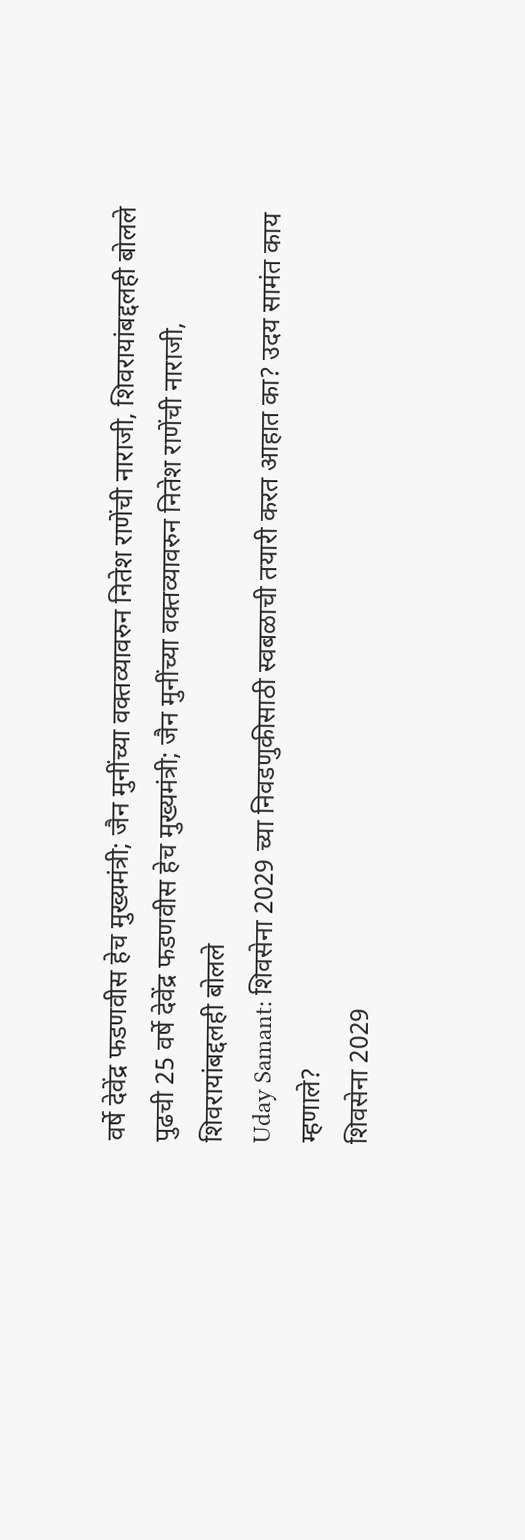वर्षे देवेंद्र फडणवीस हेच मुख्यमंत्री; जैन मुनींच्या वक्तव्यावरुन नितेश राणेंची नाराजी, शिवरायांबद्दलही बोलले
पुढची 25 वर्षे देवेंद्र फडणवीस हेच मुख्यमंत्री; जैन मुनींच्या वक्तव्यावरुन नितेश राणेंची नाराजी, शिवरायांबद्दलही बोलले
Uday Samant: शिवसेना 2029 च्या निवडणुकीसाठी स्वबळाची तयारी करत आहात का? उदय सामंत काय म्हणाले?
शिवसेना 2029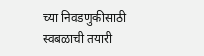च्या निवडणुकीसाठी स्वबळाची तयारी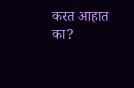करत आहात का?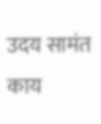उदय सामंत काय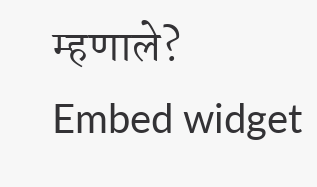म्हणाले?
Embed widget